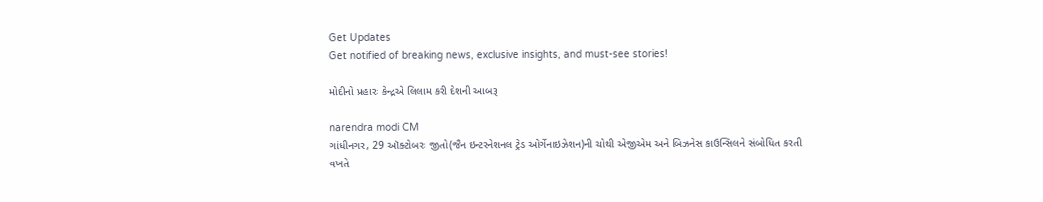Get Updates
Get notified of breaking news, exclusive insights, and must-see stories!

મોદીનો પ્રહારઃ કેન્દ્રએ લિલામ કરી દેશની આબરૂ

narendra modi CM
ગાંધીનગર, 29 ઑક્ટોબરઃ જીતો(જૈન ઇન્ટરનેશનલ ટ્રેડ ઓર્ગેનાઇઝેશન)ની ચોથી એજીએમ અને બિઝનેસ કાઉન્સિલને સંબોધિત કરતી વખતે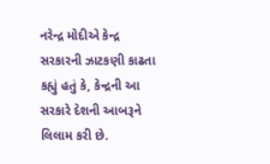નરેન્દ્ર મોદીએ કેન્દ્ર સરકારની ઝાટકણી કાઢતા કહ્યું હતું કે, કેન્દ્રની આ સરકારે દેશની આબરૂને લિલામ કરી છે.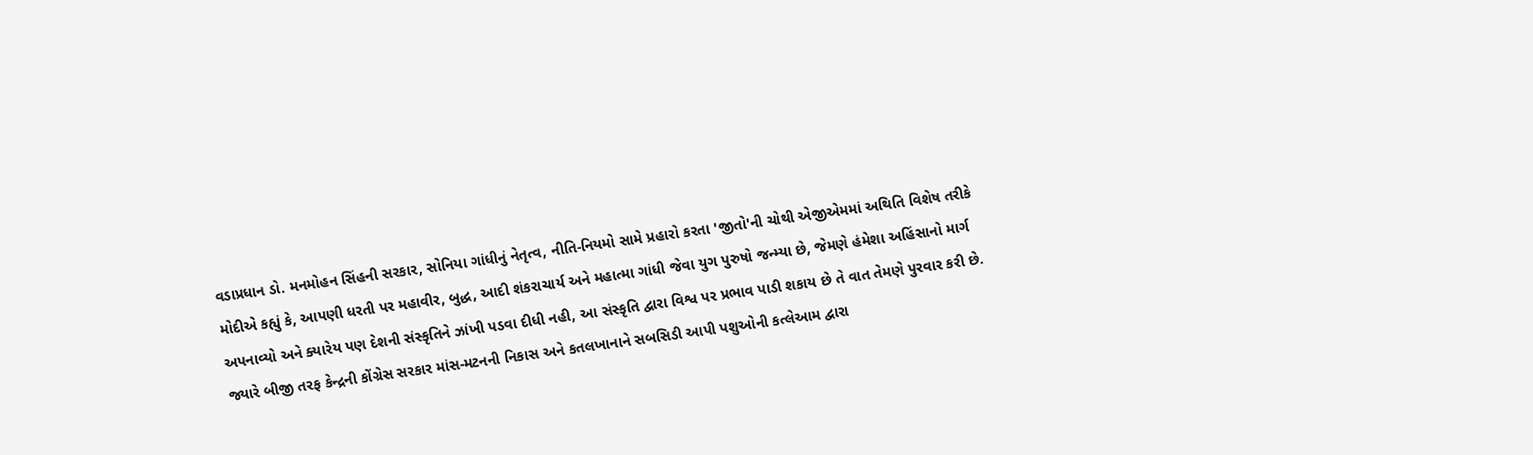વડાપ્રધાન ડો. મનમોહન સિંહની સરકાર, સોનિયા ગાંધીનું નેતૃત્વ, નીતિ-નિયમો સામે પ્રહારો કરતા 'જીતો'ની ચોથી એજીએમમાં અથિતિ વિશેષ તરીકે મોદીએ કહ્યું કે, આપણી ધરતી પર મહાવીર, બુદ્ધ, આદી શંકરાચાર્ય અને મહાત્મા ગાંધી જેવા યુગ પુરુષો જન્મ્યા છે, જેમણે હંમેશા અહિંસાનો માર્ગ અપનાવ્યો અને ક્યારેય પણ દેશની સંસ્કૃતિને ઝાંખી પડવા દીધી નહી, આ સંસ્કૃતિ દ્વારા વિશ્વ પર પ્રભાવ પાડી શકાય છે તે વાત તેમણે પુરવાર કરી છે. જ્યારે બીજી તરફ કેન્દ્રની કોંગ્રેસ સરકાર માંસ-મટનની નિકાસ અને કતલખાનાને સબસિડી આપી પશુઓની કત્લેઆમ દ્વારા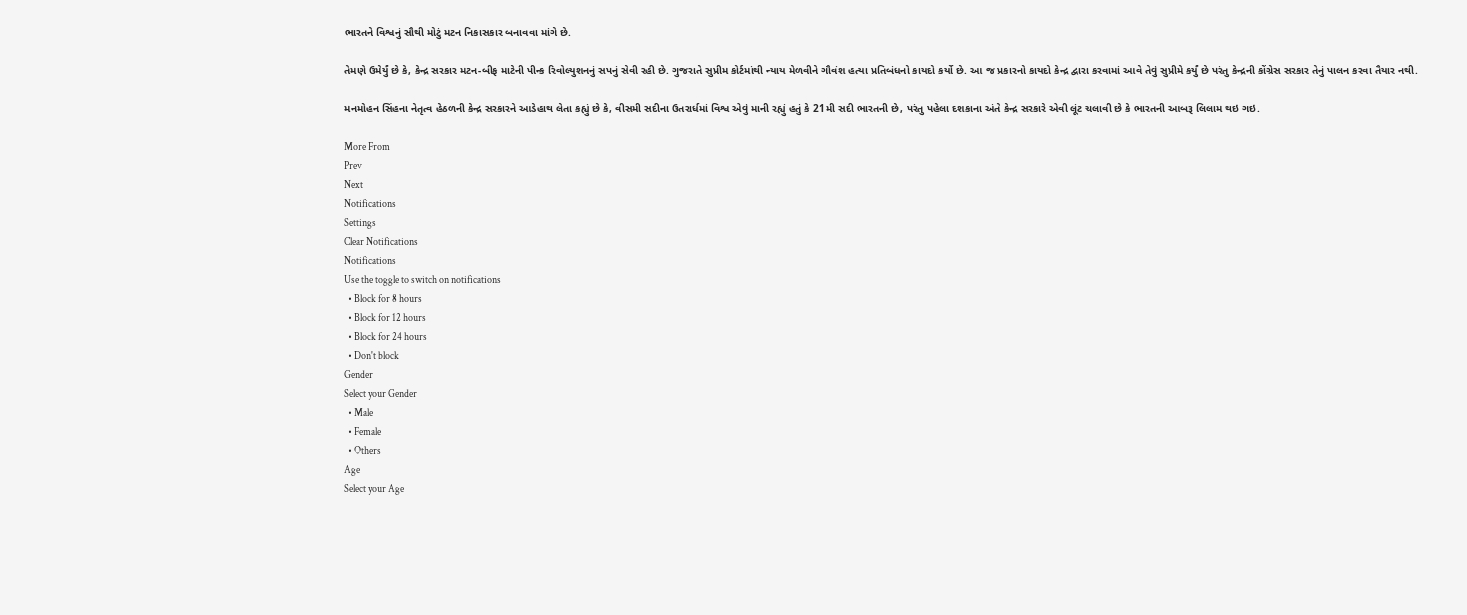ભારતને વિશ્વનું સૌથી મોટું મટન નિકાસકાર બનાવવા માંગે છે.

તેમણે ઉમેર્યું છે કે, કેન્દ્ર સરકાર મટન-બીફ માટેની પીન્ક રિવોલ્યુશનનું સપનું સેવી રહી છે. ગુજરાતે સુપ્રીમ કોર્ટમાંથી ન્યાય મેળવીને ગૌવંશ હત્યા પ્રતિબંધનો કાયદો કર્યો છે. આ જ પ્રકારનો કાયદો કેન્દ્ર દ્વારા કરવામાં આવે તેવું સુપ્રીમે કર્યું છે પરંતુ કેન્દ્રની કોંગ્રેસ સરકાર તેનું પાલન કરવા તૈયાર નથી.

મનમોહન સિંહના નેતૃત્વ હેઠળની કેન્દ્ર સરકારને આડેહાથ લેતા કહ્યું છે કે, વીસમી સદીના ઉતરાર્ધમાં વિશ્વ એવું માની રહ્યું હતું કે 21મી સદી ભારતની છે, પરંતુ પહેલા દશકાના અંતે કેન્દ્ર સરકારે એવી લૂંટ ચલાવી છે કે ભારતની આબરૂ લિલામ થઇ ગઇ.

More From
Prev
Next
Notifications
Settings
Clear Notifications
Notifications
Use the toggle to switch on notifications
  • Block for 8 hours
  • Block for 12 hours
  • Block for 24 hours
  • Don't block
Gender
Select your Gender
  • Male
  • Female
  • Others
Age
Select your Age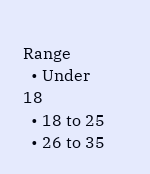Range
  • Under 18
  • 18 to 25
  • 26 to 35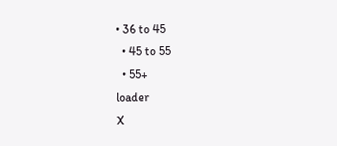• 36 to 45
  • 45 to 55
  • 55+
loader
X